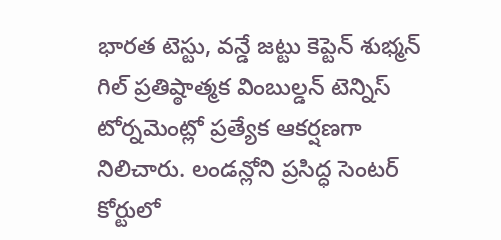భారత టెస్టు, వన్డే జట్టు కెప్టెన్ శుభ్మన్ గిల్ ప్రతిష్ఠాత్మక వింబుల్డన్ టెన్నిస్ టోర్నమెంట్లో ప్రత్యేక ఆకర్షణగా నిలిచారు. లండన్లోని ప్రసిద్ధ సెంటర్ కోర్టులో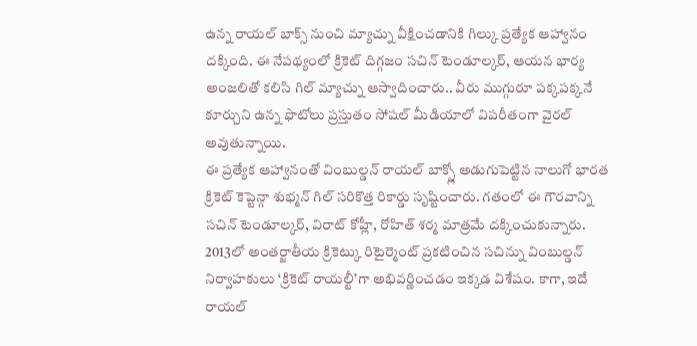ఉన్న రాయల్ బాక్స్ నుంచి మ్యాచ్ను వీక్షించడానికి గిల్కు ప్రత్యేక ఆహ్వానం దక్కింది. ఈ నేపథ్యంలో క్రికెట్ దిగ్గజం సచిన్ టెండూల్కర్, ఆయన భార్య అంజలితో కలిసి గిల్ మ్యాచ్ను ఆస్వాదించారు.. వీరు ముగ్గురూ పక్కపక్కనే కూర్చుని ఉన్న ఫొటోలు ప్రస్తుతం సోషల్ మీడియాలో విపరీతంగా వైరల్ అవుతున్నాయి.
ఈ ప్రత్యేక ఆహ్వానంతో వింబుల్డన్ రాయల్ బాక్స్లో అడుగుపెట్టిన నాలుగో భారత క్రికెట్ కెప్టెన్గా శుభ్మన్ గిల్ సరికొత్త రికార్డు సృష్టించారు. గతంలో ఈ గౌరవాన్ని సచిన్ టెండూల్కర్, విరాట్ కోహ్లీ, రోహిత్ శర్మ మాత్రమే దక్కించుకున్నారు. 2013లో అంతర్జాతీయ క్రికెట్కు రిటైర్మెంట్ ప్రకటించిన సచిన్ను వింబుల్డన్ నిర్వాహకులు ‘క్రికెట్ రాయల్టీ’గా అభివర్ణించడం ఇక్కడ విశేషం. కాగా, ఇదే రాయల్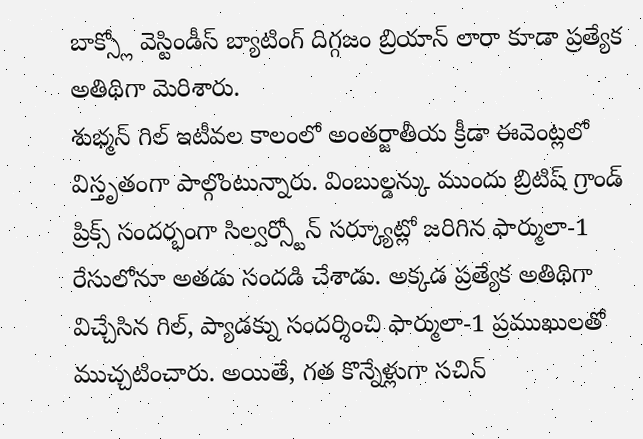బాక్స్లో వెస్టిండీస్ బ్యాటింగ్ దిగ్గజం బ్రియాన్ లారా కూడా ప్రత్యేక అతిథిగా మెరిశారు.
శుభ్మన్ గిల్ ఇటీవల కాలంలో అంతర్జాతీయ క్రీడా ఈవెంట్లలో విస్తృతంగా పాల్గొంటున్నారు. వింబుల్డన్కు ముందు బ్రిటిష్ గ్రాండ్ ప్రిక్స్ సందర్భంగా సిల్వర్స్టోన్ సర్క్యూట్లో జరిగిన ఫార్ములా-1 రేసులోనూ అతడు సందడి చేశాడు. అక్కడ ప్రత్యేక అతిథిగా విచ్చేసిన గిల్, ప్యాడక్ను సందర్శించి ఫార్ములా-1 ప్రముఖులతో ముచ్చటించారు. అయితే, గత కొన్నేళ్లుగా సచిన్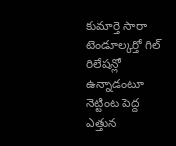కుమార్తె సారా టెండూల్కర్తో గిల్ రిలేషన్లో ఉన్నాడంటూ నెట్టింట పెద్ద ఎత్తున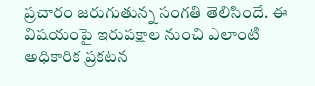ప్రచారం జరుగుతున్న సంగతి తెలిసిందే. ఈ విషయంపై ఇరుపక్షాల నుంచి ఎలాంటి అధికారిక ప్రకటన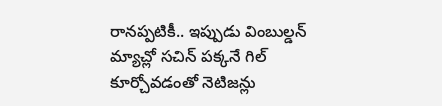రానప్పటికీ.. ఇప్పుడు వింబుల్డన్ మ్యాచ్లో సచిన్ పక్కనే గిల్ కూర్చోవడంతో నెటిజన్లు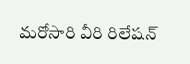మరోసారి వీరి రిలేషన్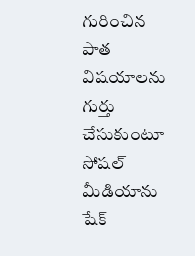గురించిన పాత విషయాలను గుర్తు చేసుకుంటూ సోషల్ మీడియాను షేక్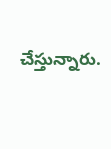చేస్తున్నారు.